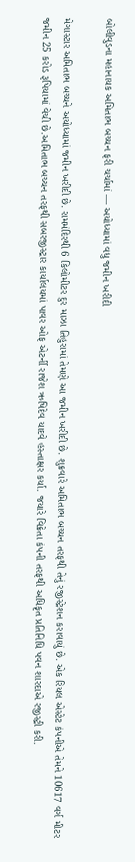બોલીવુડના મહાનાયક અમિતાભ બચ્ચન ફરી ચર્ચામાં — અયોધ્યામાં વધુ જમીન ખરીદી

મેગાસ્ટાર અમિતાભ બચ્ચને અયોધ્યામાં જમીન ખરીદી છે. રામમંદિરથી 6 કિલોમીટર દુર માઝા તિહુરામાં તેમણે આ જમીન ખરીદી છે. શુક્રવારે અમિતાભ બચ્ચન તરફથી તેનું રજીસ્ટ્રેશન કરાવાયું છે. એક રિયલ એસ્ટેટ કંપનીએ તેમને 10617 વર્ગ મીટર જમીન 25 કરોડ રૂપિયામાં વેચી છે.અમિતાભ બચ્ચન તરફથી સબરજીસ્ટ્રાર કાર્યાલયમાં પાવર ઓફ એટર્ની રાજેશ ઋષિદેવ યાદવે હસ્તાક્ષર કર્યા. જયારે વિક્રેતા કંપની તરફથી અધિકૃત પ્રતિનિધિ પવન શારદાએ રજીસ્ટ્રી કરી.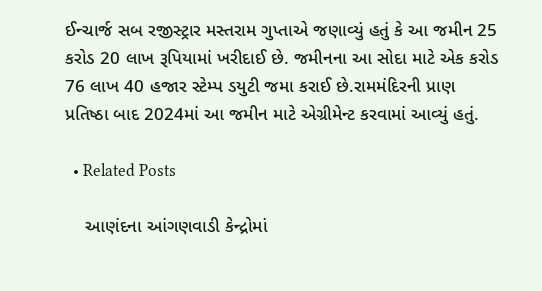ઈન્ચાર્જ સબ રજીસ્ટ્રાર મસ્તરામ ગુપ્તાએ જણાવ્યું હતું કે આ જમીન 25 કરોડ 20 લાખ રૂપિયામાં ખરીદાઈ છે. જમીનના આ સોદા માટે એક કરોડ 76 લાખ 40 હજાર સ્ટેમ્પ ડયુટી જમા કરાઈ છે.રામમંદિરની પ્રાણ પ્રતિષ્ઠા બાદ 2024માં આ જમીન માટે એગ્રીમેન્ટ કરવામાં આવ્યું હતું.

  • Related Posts

    આણંદના આંગણવાડી કેન્દ્રોમાં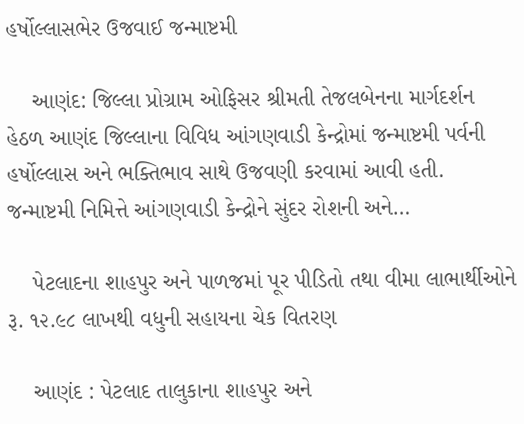હર્ષોલ્લાસભેર ઉજવાઈ જન્માષ્ટમી

    આણંદ: જિલ્લા પ્રોગ્રામ ઓફિસર શ્રીમતી તેજલબેનના માર્ગદર્શન હેઠળ આણંદ જિલ્લાના વિવિધ આંગણવાડી કેન્દ્રોમાં જન્માષ્ટમી પર્વની હર્ષોલ્લાસ અને ભક્તિભાવ સાથે ઉજવણી કરવામાં આવી હતી. જન્માષ્ટમી નિમિત્તે આંગણવાડી કેન્દ્રોને સુંદર રોશની અને…

    પેટલાદના શાહપુર અને પાળજમાં પૂર પીડિતો તથા વીમા લાભાર્થીઓને રૂ. ૧૨.૯૮ લાખથી વધુની સહાયના ચેક વિતરણ

    આણંદ : પેટલાદ તાલુકાના શાહપુર અને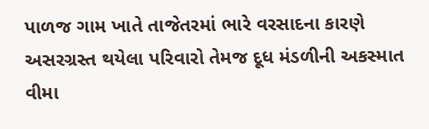પાળજ ગામ ખાતે તાજેતરમાં ભારે વરસાદના કારણે અસરગ્રસ્ત થયેલા પરિવારો તેમજ દૂધ મંડળીની અકસ્માત વીમા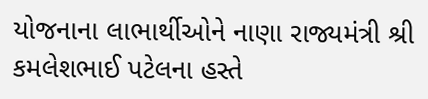યોજનાના લાભાર્થીઓને નાણા રાજ્યમંત્રી શ્રી કમલેશભાઈ પટેલના હસ્તે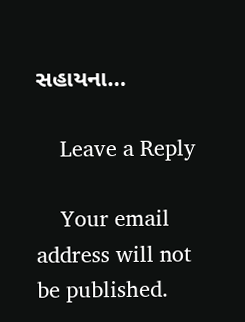સહાયના…

    Leave a Reply

    Your email address will not be published.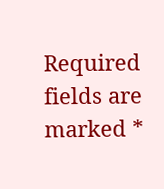Required fields are marked *